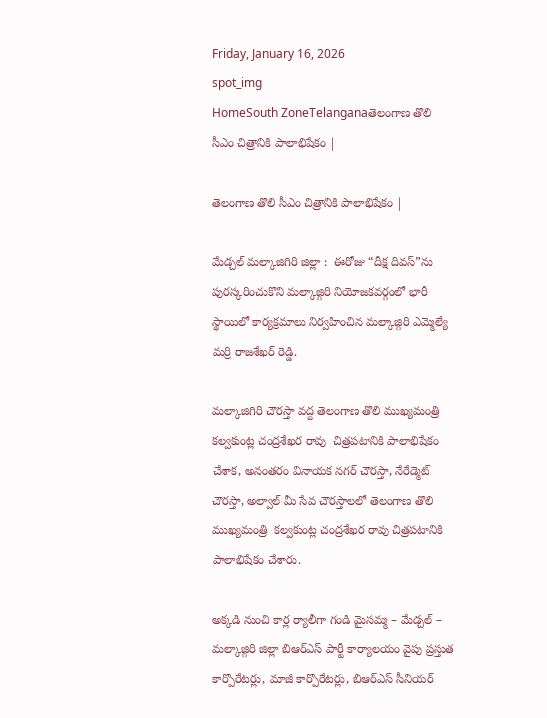Friday, January 16, 2026
spot_img
HomeSouth ZoneTelanganaతెలంగాణ తొలి సీఎం చిత్రానికి పాలాభిషేకం |

తెలంగాణ తొలి సీఎం చిత్రానికి పాలాభిషేకం |

మేడ్చల్ మల్కాజిగిరి జిల్లా :  ఈరోజు “దీక్ష దివస్”ను పురస్కరించుకొని మల్కాజ్గిరి నియోజకవర్గంలో భారీ స్థాయిలో కార్యక్రమాలు నిర్వహించిన మల్కాజ్గిరి ఎమ్మెల్యే  మర్రి రాజశేఖర్ రెడ్డి.

మల్కాజిగిరి చౌరస్తా వద్ద తెలంగాణ తొలి ముఖ్యమంత్రి  కల్వకుంట్ల చంద్రశేఖర రావు  చిత్రపటానికి పాలాభిషేకం చేశాక, అనంతరం వినాయక నగర్ చౌరస్తా, నేరేడ్మెట్ చౌరస్తా, అల్వాల్ మీ సేవ చౌరస్తాలలో తెలంగాణ తొలి ముఖ్యమంత్రి  కల్వకుంట్ల చంద్రశేఖర రావు చిత్రపటానికి పాలాభిషేకం చేశారు.

అక్కడి నుంచి కార్ల ర్యాలీగా గండి మైసమ్మ – మేడ్చల్ – మల్కాజ్గిరి జిల్లా బిఆర్ఎస్ పార్టీ కార్యాలయం వైపు ప్రస్తుత కార్పొరేటర్లు, మాజీ కార్పొరేటర్లు, బిఆర్ఎస్ సీనియర్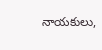నాయకులు,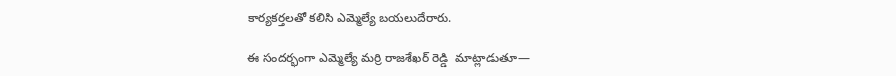కార్యకర్తలతో కలిసి ఎమ్మెల్యే బయలుదేరారు.

ఈ సందర్భంగా ఎమ్మెల్యే మర్రి రాజశేఖర్ రెడ్డి  మాట్లాడుతూ—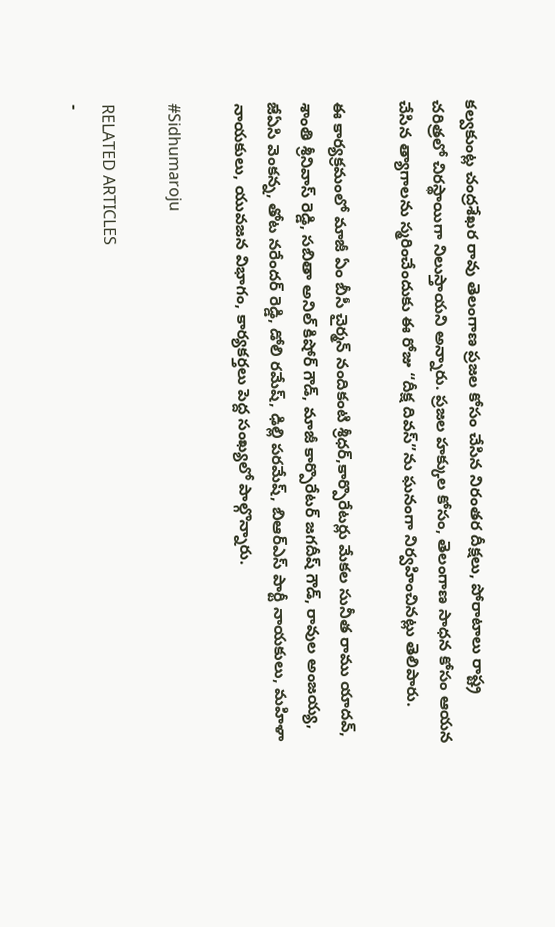కల్వకుంట్ల చంద్రశేఖర రావు తెలంగాణ ప్రజల కోసం చేసిన నిరంతర దీక్షలు, పోరాటాలు రాష్ట్ర చరిత్రలో చిరస్థాయిగా నిలుస్తాయని అన్నారు. ప్రజల హక్కుల కోసం, తెలంగాణ సాధన కోసం ఆయన చేసిన త్యాగాలను స్మరించేందుకు ఈ రోజు “దీక్ష దివస్”ను ఘనంగా నిర్వహించినట్లు తెలిపారు.

ఈ కార్యక్రమంలో మాజీ ఏం బీసీ చైర్మన్ నందికంటి శ్రీధర్,కార్పొరేటర్లు మేకల సునీత రాము యాదవ్, శాంతి శ్రీనివాస్ రెడ్డి, సబితా అనిల్ కిషోర్ గౌడ్, మాజీ కార్పొరేటర్ జగదీష్ గౌడ్, రావుల అంజయ్య,  జేఏసి వెంకన్న, తోట నరేందర్ రెడ్డి, డోలి రమేష్, ఢిల్లి పరమేష్, బిఆర్ఎస్ పార్టీ నాయకులు, మహిళా నాయకులు, యువజన విభాగం, కార్యకర్తలు పెద్ద సంఖ్యలో పాల్గొన్నారు.

#Sidhumaroju

RELATED ARTICLES
-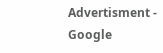Advertisment -
Google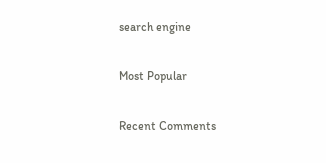search engine

Most Popular

Recent Comments